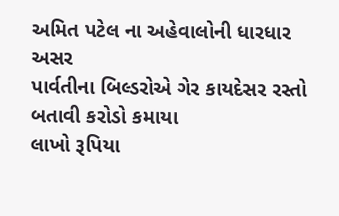અમિત પટેલ ના અહેવાલોની ધારધાર અસર
પાર્વતીના બિલ્ડરોએ ગેર કાયદેસર રસ્તો બતાવી કરોડો કમાયા
લાખો રૂપિયા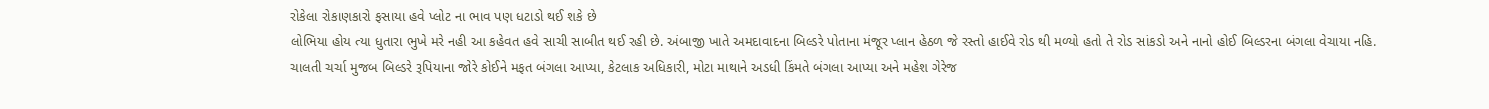રોકેલા રોકાણકારો ફસાયા હવે પ્લોટ ના ભાવ પણ ધટાડો થઈ શકે છે
લોભિયા હોય ત્યા ધુતારા ભુખે મરે નહી આ કહેવત હવે સાચી સાબીત થઈ રહી છે. અંબાજી ખાતે અમદાવાદના બિલ્ડરે પોતાના મંજૂર પ્લાન હેઠળ જે રસ્તો હાઈવે રોડ થી મળ્યો હતો તે રોડ સાંકડો અને નાનો હોઈ બિલ્ડરના બંગલા વેચાયા નહિ.
ચાલતી ચર્ચા મુજબ બિલ્ડરે રૂપિયાના જોરે કોઈને મફત બંગલા આપ્યા, કેટલાક અધિકારી, મોટા માથાને અડધી કિંમતે બંગલા આપ્યા અને મહેશ ગેરેજ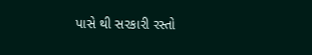પાસે થી સરકારી રસ્તો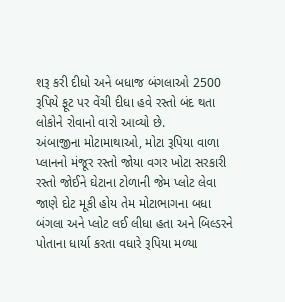શરૂ કરી દીધો અને બધાજ બંગલાઓ 2500 રૂપિયે ફૂટ પર વેંચી દીધા હવે રસ્તો બંદ થતા લોકોને રોવાનો વારો આવ્યો છે.
અંબાજીના મોટામાથાઓ, મોટા રૂપિયા વાળા પ્લાનનો મંજૂર રસ્તો જોયા વગર ખોટા સરકારી રસ્તો જોઈને ઘેટાના ટોળાની જેમ પ્લોટ લેવા જાણે દોટ મૂકી હોય તેમ મોટાભાગના બધા બંગલા અને પ્લોટ લઈ લીધા હતા અને બિલ્ડરને પોતાના ધાર્યા કરતા વધારે રૂપિયા મળ્યા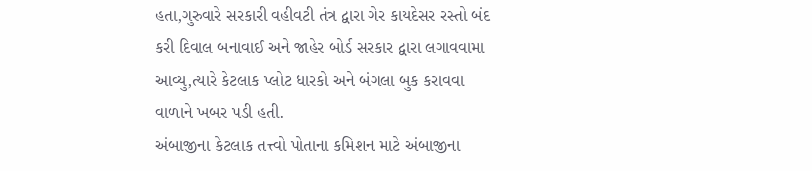હતા,ગુરુવારે સરકારી વહીવટી તંત્ર દ્વારા ગેર કાયદેસર રસ્તો બંદ કરી દિવાલ બનાવાઈ અને જાહેર બોર્ડ સરકાર દ્વારા લગાવવામા આવ્યુ,ત્યારે કેટલાક પ્લોટ ધારકો અને બંગલા બુક કરાવવા વાળાને ખબર પડી હતી.
અંબાજીના કેટલાક તત્ત્વો પોતાના કમિશન માટે અંબાજીના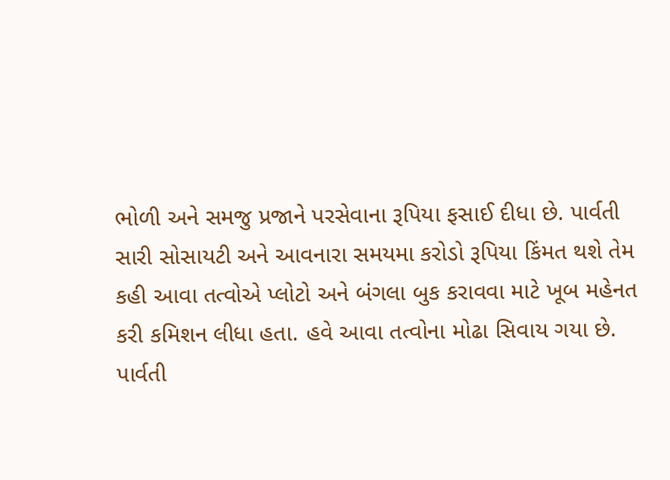ભોળી અને સમજુ પ્રજાને પરસેવાના રૂપિયા ફસાઈ દીધા છે. પાર્વતી સારી સોસાયટી અને આવનારા સમયમા કરોડો રૂપિયા કિંમત થશે તેમ કહી આવા તત્વોએ પ્લોટો અને બંગલા બુક કરાવવા માટે ખૂબ મહેનત કરી કમિશન લીધા હતા. હવે આવા તત્વોના મોઢા સિવાય ગયા છે.
પાર્વતી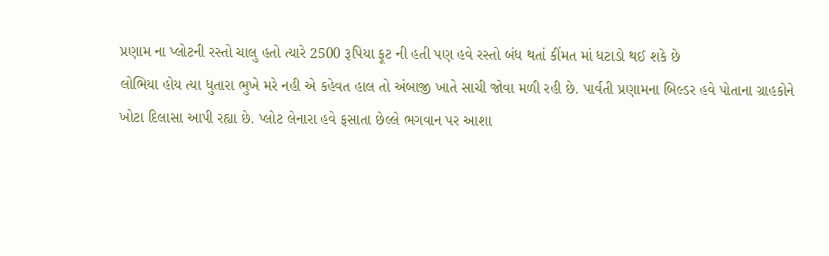પ્રણામ ના પ્લોટની રસ્તો ચાલુ હતો ત્યારે 2500 રૂપિયા ફૂટ ની હતી પણ હવે રસ્તો બંધ થતાં કીંમત માં ધટાડો થઈ શકે છે
લોભિયા હોય ત્યા ધુતારા ભુખે મરે નહી એ કહેવત હાલ તો અંબાજી ખાતે સાચી જોવા મળી રહી છે. પાર્વતી પ્રણામના બિલ્ડર હવે પોતાના ગ્રાહકોને ખોટા દિલાસા આપી રહ્યા છે. પ્લોટ લેનારા હવે ફસાતા છેલ્લે ભગવાન પર આશા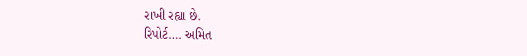રાખી રહ્યા છે.
રિપોર્ટ…. અમિત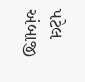પટેલ અંબાજી